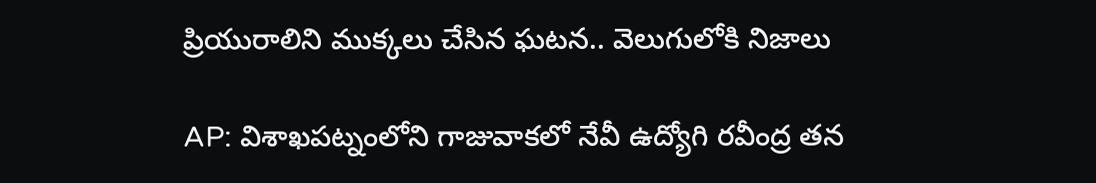ప్రియురాలిని ముక్కలు చేసిన ఘటన.. వెలుగులోకి నిజాలు

AP: విశాఖపట్నంలోని గాజువాకలో నేవీ ఉద్యోగి రవీంద్ర తన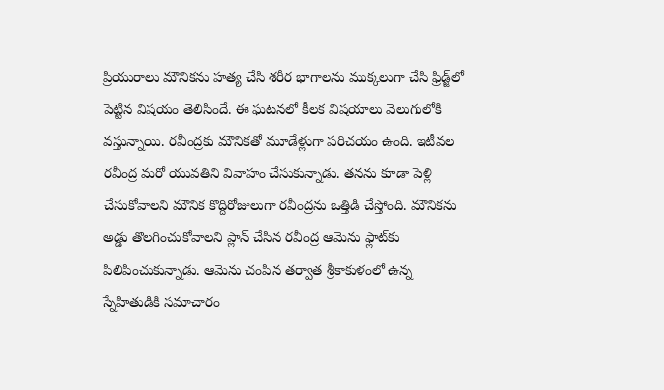ప్రియురాలు మౌనికను హత్య చేసి శరీర భాగాలను ముక్కలుగా చేసి ఫ్రిడ్జ్‌లో పెట్టిన విషయం తెలిసిందే. ఈ ఘటనలో కీలక విషయాలు వెలుగులోకి వస్తున్నాయి. రవీంద్రకు మౌనికతో మూడేళ్లుగా పరిచయం ఉంది. ఇటీవల రవీంద్ర మరో యువతిని వివాహం చేసుకున్నాడు. తనను కూడా పెళ్లి చేసుకోవాలని మౌనిక కొద్దిరోజులుగా రవీంద్రను ఒత్తిడి చేస్తోంది. మౌనికను అడ్డు తొలగించుకోవాలని ప్లాన్ చేసిన రవీంద్ర ఆమెను ఫ్లాట్‌కు పిలిపించుకున్నాడు. ఆమెను చంపిన తర్వాత శ్రీకాకుళంలో ఉన్న స్నేహితుడికి సమాచారం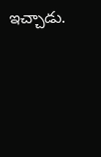ఇచ్చాడు.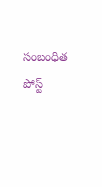సంబంధిత పోస్ట్